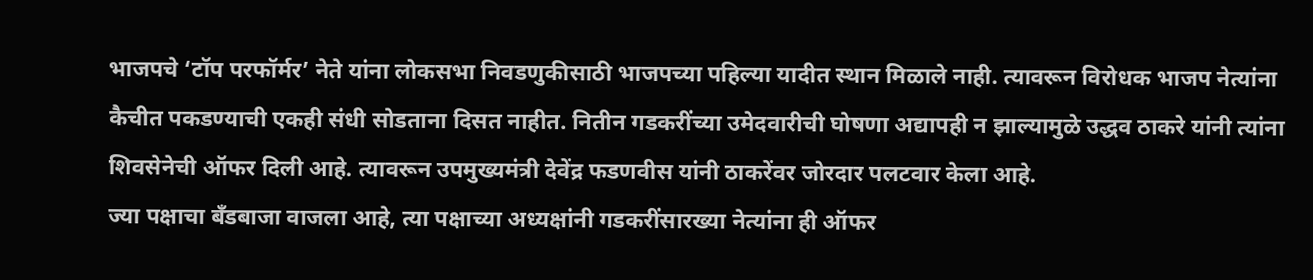भाजपचे ‘टॉप परफॉर्मर’ नेते यांना लोकसभा निवडणुकीसाठी भाजपच्या पहिल्या यादीत स्थान मिळाले नाही. त्यावरून विरोधक भाजप नेत्यांना कैचीत पकडण्याची एकही संधी सोडताना दिसत नाहीत. नितीन गडकरींच्या उमेदवारीची घोषणा अद्यापही न झाल्यामुळे उद्धव ठाकरे यांनी त्यांना शिवसेनेची ऑफर दिली आहे. त्यावरून उपमुख्यमंत्री देवेंद्र फडणवीस यांनी ठाकरेंवर जोरदार पलटवार केला आहे.
ज्या पक्षाचा बँडबाजा वाजला आहे, त्या पक्षाच्या अध्यक्षांनी गडकरींसारख्या नेत्यांना ही ऑफर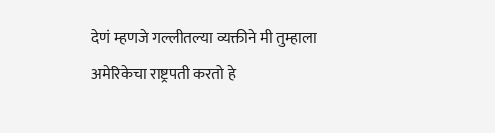देणं म्हणजे गल्लीतल्या व्यक्तीने मी तुम्हाला अमेरिकेचा राष्ट्रपती करतो हे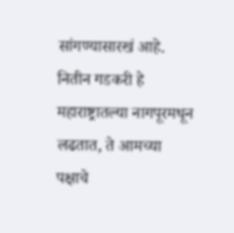सांगण्यासारखं आहे. नितीन गडकरी हे महाराष्ट्रातल्या नागपूरमधून लढतात, ते आमच्या पक्षाचे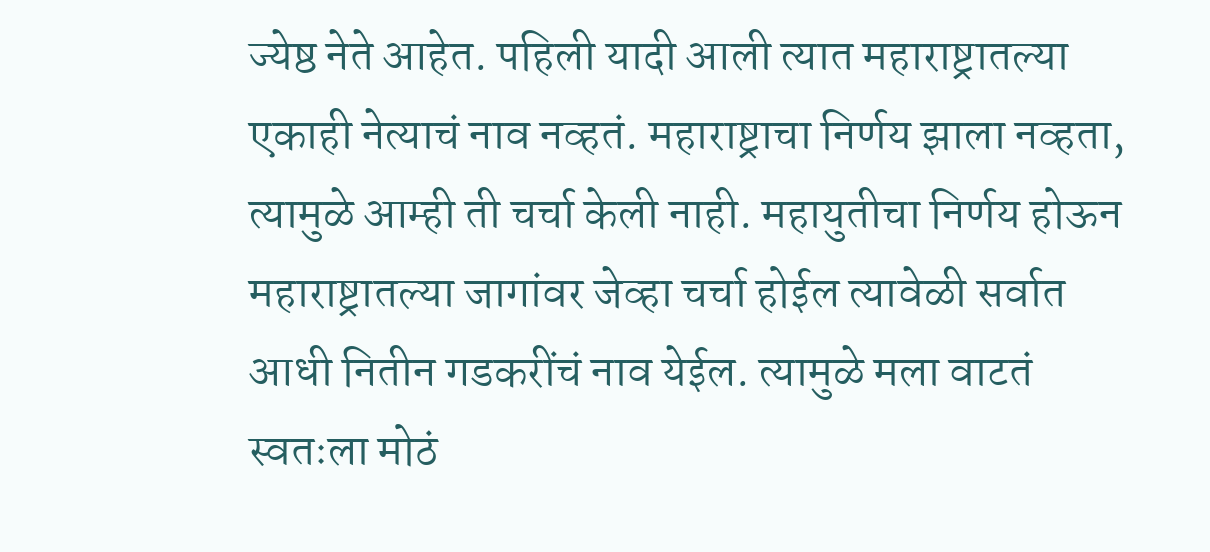ज्येष्ठ नेते आहेत. पहिली यादी आली त्यात महाराष्ट्रातल्या एकाही नेत्याचं नाव नव्हतं. महाराष्ट्राचा निर्णय झाला नव्हता, त्यामुळे आम्ही ती चर्चा केली नाही. महायुतीचा निर्णय होऊन महाराष्ट्रातल्या जागांवर जेव्हा चर्चा होईल त्यावेळी सर्वात आधी नितीन गडकरींचं नाव येईल. त्यामुळे मला वाटतं स्वतःला मोठं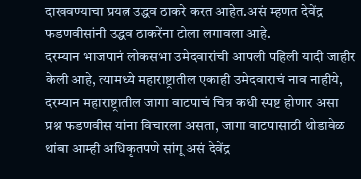दाखवण्याचा प्रयत्न उद्धव ठाकरे करत आहेत.असं म्हणत देवेंद्र फडणवीसांनी उद्धव ठाकरेंना टोला लगावला आहे.
दरम्यान भाजपानं लोकसभा उमेदवारांची आपली पहिली यादी जाहीर केली आहे, त्यामध्ये महाराष्ट्रातील एकाही उमेदवाराचं नाव नाहीये, दरम्यान महाराष्ट्रातील जागा वाटपाचं चित्र कधी स्पष्ट होणार असा प्रश्न फडणवीस यांना विचारला असता, जागा वाटपासाठी थोडावेळ थांबा आम्ही अधिकृतपणे सांगू असं देवेंद्र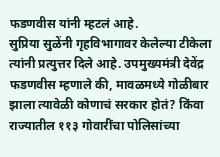फडणवीस यांनी म्हटलं आहे.
सुप्रिया सुळेंनी गृहविभागावर केलेल्या टीकेला त्यांनी प्रत्युत्तर दिले आहे. उपमुख्यमंत्री देवेंद्र फडणवीस म्हणाले की, मावळमध्ये गोळीबार झाला त्यावेळी कोणाचं सरकार होतं? किंवा राज्यातील ११३ गोवारींचा पोलिसांच्या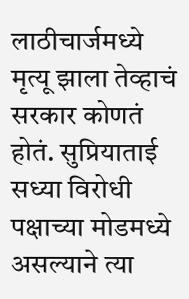लाठीचार्जमध्ये मृत्यू झाला तेव्हाचं सरकार कोणतं होतं. सुप्रियाताई सध्या विरोधी पक्षाच्या मोडमध्ये असल्याने त्या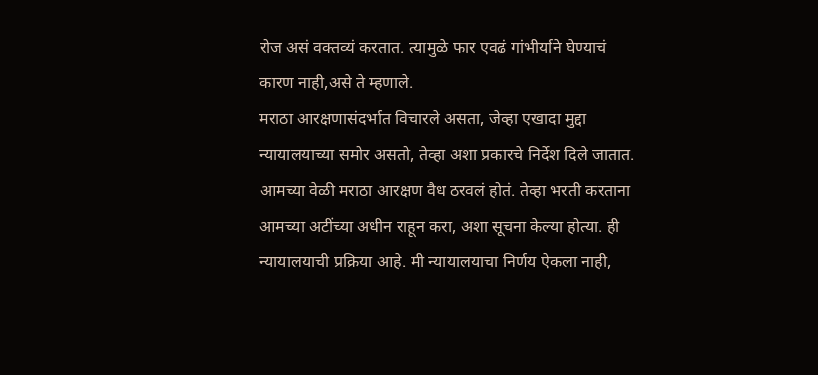रोज असं वक्तव्यं करतात. त्यामुळे फार एवढं गांभीर्याने घेण्याचं कारण नाही,असे ते म्हणाले.
मराठा आरक्षणासंदर्भात विचारले असता, जेव्हा एखादा मुद्दा न्यायालयाच्या समोर असतो, तेव्हा अशा प्रकारचे निर्देश दिले जातात. आमच्या वेळी मराठा आरक्षण वैध ठरवलं होतं. तेव्हा भरती करताना आमच्या अटींच्या अधीन राहून करा, अशा सूचना केल्या होत्या. ही न्यायालयाची प्रक्रिया आहे. मी न्यायालयाचा निर्णय ऐकला नाही,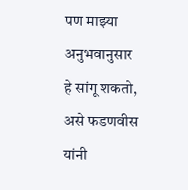पण माझ्या अनुभवानुसार हे सांगू शकतो, असे फडणवीस यांनी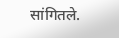सांगितले.